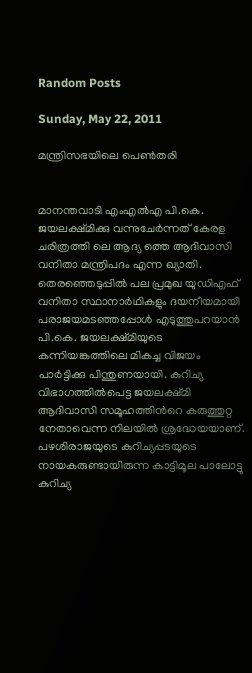Random Posts

Sunday, May 22, 2011

മന്ത്രിസഭയിലെ പെണ്‍തരി


മാനന്തവാടി എംഎല്‍എ പി.കെ. ജയലക്ഷ്മിക്കു വന്നുചേര്‍ന്നത് കേരള ചരിത്രത്തി ലെ ആദ്യ ത്തെ ആദിവാസി വനിതാ മന്ത്രിപദം എന്ന ഖ്യാതി. തെരഞ്ഞെടുപ്പില്‍ പല പ്രമുഖ യുഡിഎഫ് വനിതാ സ്ഥാനാര്‍ഥികളും ദയനീയമായി പരാജയമടഞ്ഞപ്പോള്‍ എടുത്തുപറയാന്‍ പി.കെ. ജയലക്ഷ്മിയുടെ കന്നിയങ്കത്തിലെ മികച്ച വിജയം പാര്‍ട്ടിക്കു പിന്തുണയായി. കുറിച്യ വിഭാഗത്തില്‍പെട്ട ജയലക്ഷ്മി ആദിവാസി സമൂഹത്തിന്‍റെ കരുത്തുറ്റ നേതാവെന്ന നിലയില്‍ ശ്രദ്ധേയയാണ്. പഴശിരാജയുടെ കുറിച്യപ്പടയുടെ നായകരുണ്ടായിരുന്ന കാട്ടിമൂല പാലോട്ടു കുറിച്യ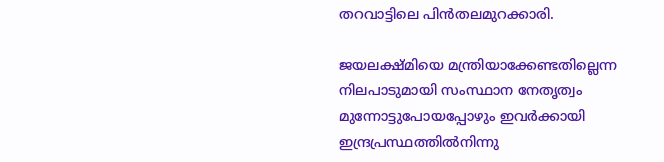തറവാട്ടിലെ പിന്‍തലമുറക്കാരി.

ജയലക്ഷ്മിയെ മന്ത്രിയാക്കേണ്ടതില്ലെന്ന നിലപാടുമായി സംസ്ഥാന നേതൃത്വം മുന്നോട്ടുപോയപ്പോഴും ഇവര്‍ക്കായി ഇന്ദ്രപ്രസ്ഥത്തില്‍നിന്നു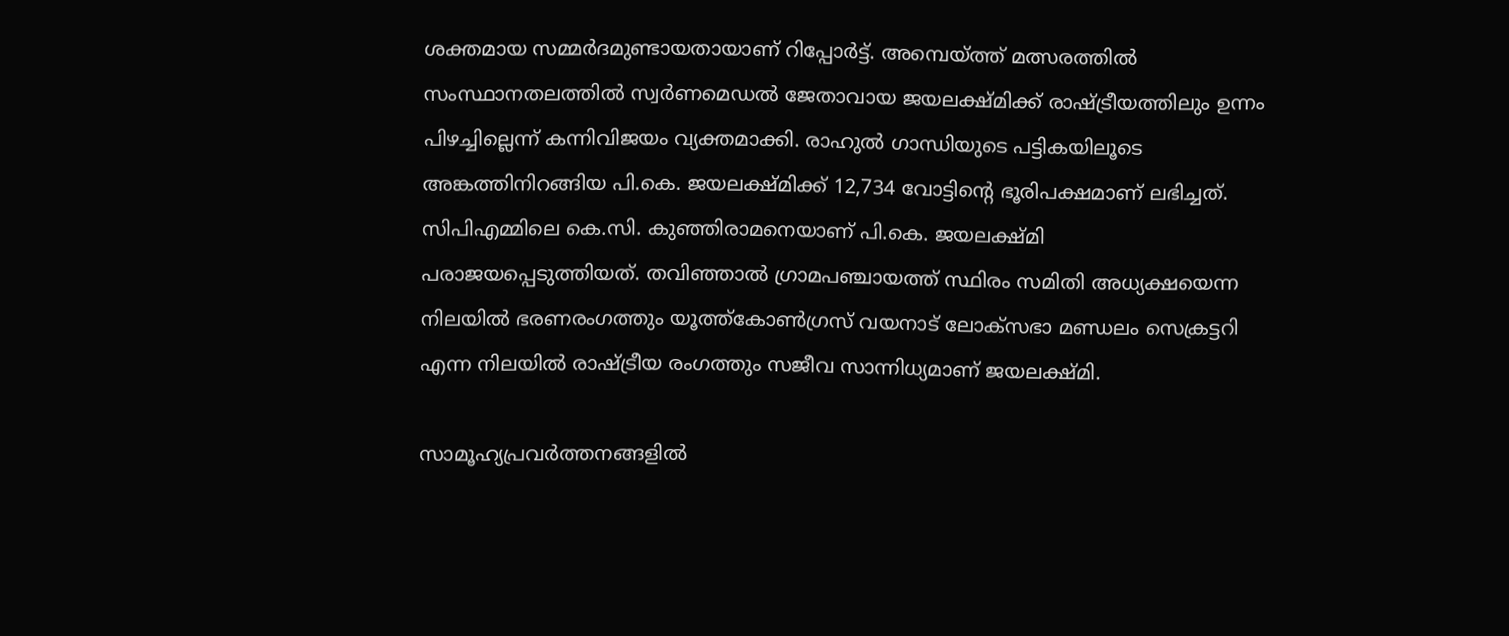ശക്തമായ സമ്മര്‍ദമുണ്ടായതായാണ് റിപ്പോര്‍ട്ട്. അമ്പെയ്ത്ത് മത്സരത്തില്‍ സംസ്ഥാനതലത്തില്‍ സ്വര്‍ണമെഡല്‍ ജേതാവായ ജയലക്ഷ്മിക്ക് രാഷ്ട്രീയത്തിലും ഉന്നം പിഴച്ചില്ലെന്ന് കന്നിവിജയം വ്യക്തമാക്കി. രാഹുല്‍ ഗാന്ധിയുടെ പട്ടികയിലൂടെ അങ്കത്തിനിറങ്ങിയ പി.കെ. ജയലക്ഷ്മിക്ക് 12,734 വോട്ടിന്‍റെ ഭൂരിപക്ഷമാണ് ലഭിച്ചത്. സിപിഎമ്മിലെ കെ.സി. കുഞ്ഞിരാമനെയാണ് പി.കെ. ജയലക്ഷ്മി പരാജയപ്പെടുത്തിയത്. തവിഞ്ഞാല്‍ ഗ്രാമപഞ്ചായത്ത് സ്ഥിരം സമിതി അധ്യക്ഷയെന്ന നിലയില്‍ ഭരണരംഗത്തും യൂത്ത്കോണ്‍ഗ്രസ് വയനാട് ലോക്സഭാ മണ്ഡലം സെക്രട്ടറി എന്ന നിലയില്‍ രാഷ്ട്രീയ രംഗത്തും സജീവ സാന്നിധ്യമാണ് ജയലക്ഷ്മി.

സാമൂഹ്യപ്രവര്‍ത്തനങ്ങളില്‍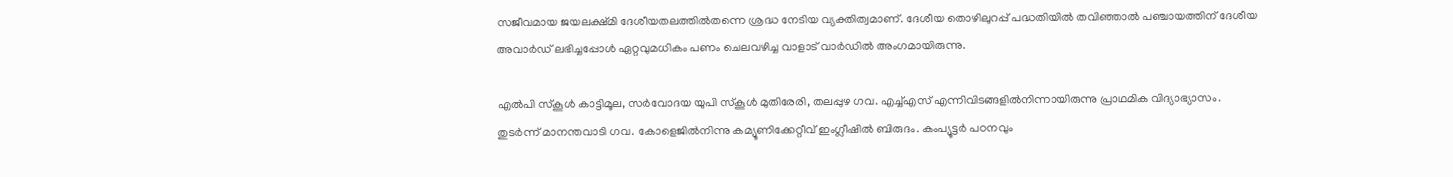സജീവമായ ജയലക്ഷ്മി ദേശീയതലത്തില്‍തന്നെ ശ്രദ്ധ നേടിയ വ്യക്തിത്വമാണ്. ദേശീയ തൊഴിലുറപ്പ് പദ്ധതിയില്‍ തവിഞ്ഞാല്‍ പഞ്ചായത്തിന് ദേശീയ അവാര്‍ഡ് ലഭിച്ചപ്പോള്‍ ഏറ്റവുമധികം പണം ചെലവഴിച്ച വാളാട് വാര്‍ഡില്‍ അംഗമായിരുന്നു.

എല്‍പി സ്കൂള്‍ കാട്ടിമൂല, സര്‍വോദയ യുപി സ്കൂള്‍ മുതിരേരി, തലപ്പുഴ ഗവ. എച്ച്എസ് എന്നിവിടങ്ങളില്‍നിന്നായിരുന്നു പ്രാഥമിക വിദ്യാഭ്യാസം. തുടര്‍ന്ന് മാനന്തവാടി ഗവ. കോളെജില്‍നിന്നു കമ്യൂണിക്കേറ്റീവ് ഇംഗ്ലീഷില്‍ ബിരുദം. കംപ്യൂട്ടര്‍ പഠനവും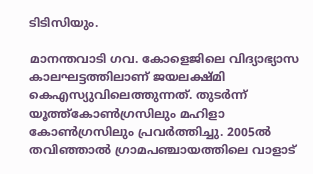ടിടിസിയും.

മാനന്തവാടി ഗവ. കോളെജിലെ വിദ്യാഭ്യാസ കാലഘട്ടത്തിലാണ് ജയലക്ഷ്മി കെഎസ്യുവിലെത്തുന്നത്. തുടര്‍ന്ന് യൂത്ത്കോണ്‍ഗ്രസിലും മഹിളാ കോണ്‍ഗ്രസിലും പ്രവര്‍ത്തിച്ചു. 2005ല്‍ തവിഞ്ഞാല്‍ ഗ്രാമപഞ്ചായത്തിലെ വാളാട്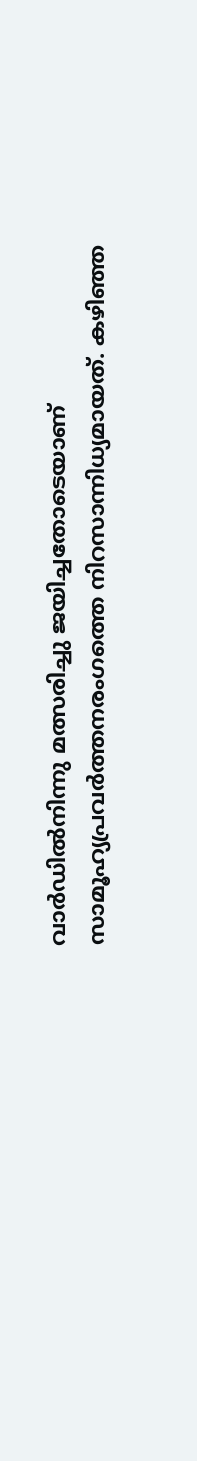വാര്‍ഡില്‍നിന്നു മത്സരിച്ചു ജയിച്ചതോടെയാണ് സാമൂഹ്യപ്രവര്‍ത്തനരംഗത്തെ നിറസാന്നിധ്യമായത്. കഴിഞ്ഞ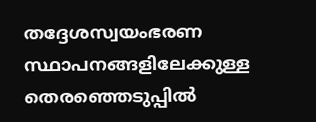തദ്ദേശസ്വയംഭരണ സ്ഥാപനങ്ങളിലേക്കുള്ള തെരഞ്ഞെടുപ്പില്‍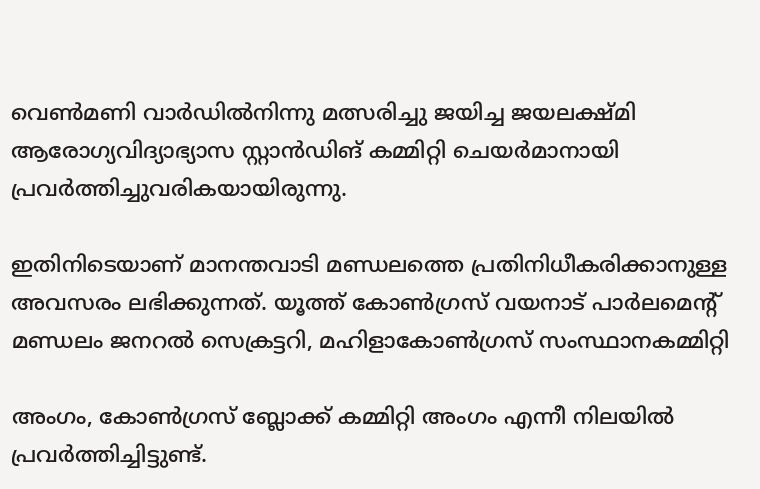വെണ്‍മണി വാര്‍ഡില്‍നിന്നു മത്സരിച്ചു ജയിച്ച ജയലക്ഷ്മി ആരോഗ്യവിദ്യാഭ്യാസ സ്റ്റാന്‍ഡിങ് കമ്മിറ്റി ചെയര്‍മാനായി പ്രവര്‍ത്തിച്ചുവരികയായിരുന്നു.

ഇതിനിടെയാണ് മാനന്തവാടി മണ്ഡലത്തെ പ്രതിനിധീകരിക്കാനുള്ള അവസരം ലഭിക്കുന്നത്. യൂത്ത് കോണ്‍ഗ്രസ് വയനാട് പാര്‍ലമെന്‍റ് മണ്ഡലം ജനറല്‍ സെക്രട്ടറി, മഹിളാകോണ്‍ഗ്രസ് സംസ്ഥാനകമ്മിറ്റി

അംഗം, കോണ്‍ഗ്രസ് ബ്ലോക്ക് കമ്മിറ്റി അംഗം എന്നീ നിലയില്‍ പ്രവര്‍ത്തിച്ചിട്ടുണ്ട്.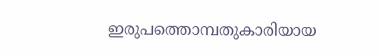ഇരുപത്തൊമ്പതുകാരിയായ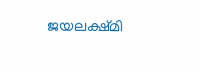ജയലക്ഷ്മി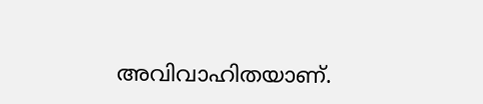അവിവാഹിതയാണ്.